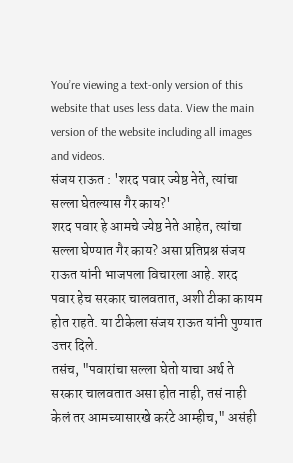You’re viewing a text-only version of this website that uses less data. View the main version of the website including all images and videos.
संजय राऊत : 'शरद पवार ज्येष्ठ नेते, त्यांचा सल्ला घेतल्यास गैर काय?'
शरद पवार हे आमचे ज्येष्ठ नेते आहेत, त्यांचा सल्ला घेण्यात गैर काय? असा प्रतिप्रश्न संजय राऊत यांनी भाजपला विचारला आहे. शरद पवार हेच सरकार चालवतात, अशी टीका कायम होत राहते. या टीकेला संजय राऊत यांनी पुण्यात उत्तर दिले.
तसंच, "पवारांचा सल्ला घेतो याचा अर्थ ते सरकार चालवतात असा होत नाही, तसं नाही केलं तर आमच्यासारखे करंटे आम्हीच," असंही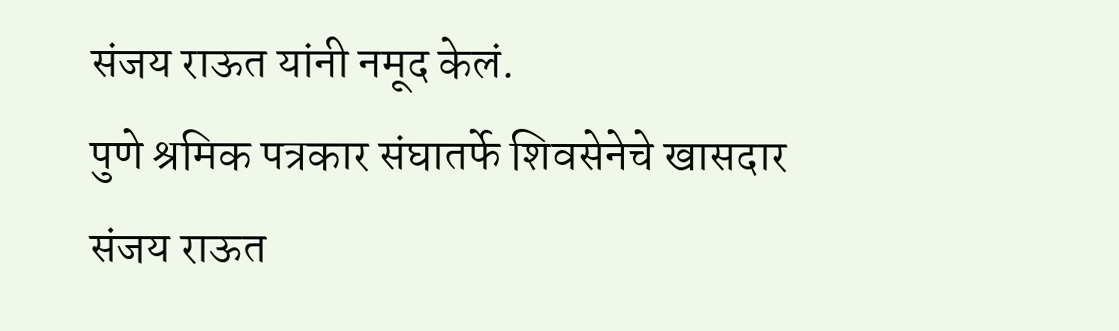संजय राऊत यांनी नमूद केलं.
पुणे श्रमिक पत्रकार संघातर्फे शिवसेनेचे खासदार संजय राऊत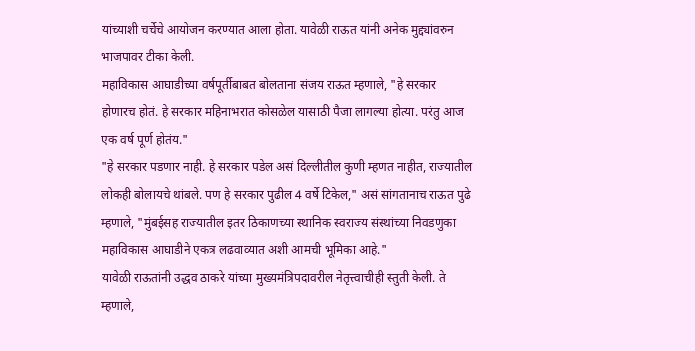यांच्याशी चर्चेचे आयोजन करण्यात आला होता. यावेळी राऊत यांनी अनेक मुद्द्यांवरुन भाजपावर टीका केली.
महाविकास आघाडीच्या वर्षपूर्तीबाबत बोलताना संजय राऊत म्हणाले, "हे सरकार होणारच होतं. हे सरकार महिनाभरात कोसळेल यासाठी पैजा लागल्या होत्या. परंतु आज एक वर्ष पूर्ण होतंय."
"हे सरकार पडणार नाही. हे सरकार पडेल असं दिल्लीतील कुणी म्हणत नाहीत, राज्यातील लोकही बोलायचे थांबले. पण हे सरकार पुढील 4 वर्षे टिकेल," असं सांगतानाच राऊत पुढे म्हणाले, "मुंबईसह राज्यातील इतर ठिकाणच्या स्थानिक स्वराज्य संस्थांच्या निवडणुका महाविकास आघाडीने एकत्र लढवाव्यात अशी आमची भूमिका आहे."
यावेळी राऊतांनी उद्धव ठाकरे यांच्या मुख्यमंत्रिपदावरील नेतृत्त्वाचीही स्तुती केली. ते म्हणाले,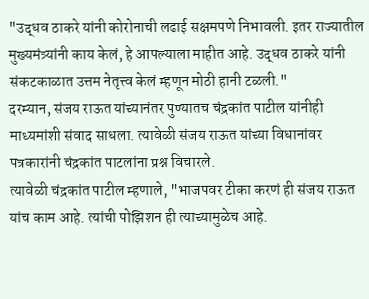"उद्धव ठाकरे यांनी कोरोनाची लढाई सक्षमपणे निभावली. इतर राज्यातील मुख्यमंत्र्यांनी काय केलं, हे आपल्याला माहीत आहे. उद्धव ठाकरे यांनी संकटकाळात उत्तम नेतृत्त्व केलं म्हणून मोठी हानी टळली."
दरम्यान, संजय राऊत यांच्यानंतर पुण्यातच चंद्रकांत पाटील यांनीही माध्यमांशी संवाद साधला. त्यावेळी संजय राऊत यांच्या विधानांवर पत्रकारांनी चंद्रकांत पाटलांना प्रश्न विचारले.
त्यावेळी चंद्रकांत पाटील म्हणाले, "भाजपवर टीका करणं ही संजय राऊत यांच काम आहे. त्यांची पोझिशन ही त्याच्यामुळेच आहे.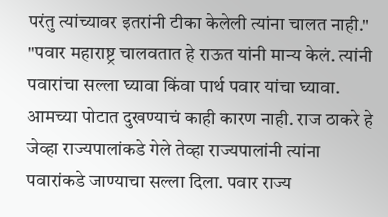परंतु त्यांच्यावर इतरांनी टीका केलेली त्यांना चालत नाही."
"पवार महाराष्ट्र चालवतात हे राऊत यांनी मान्य केलं. त्यांनी पवारांचा सल्ला घ्यावा किंवा पार्थ पवार यांचा घ्यावा. आमच्या पोटात दुखण्याचं काही कारण नाही. राज ठाकरे हे जेव्हा राज्यपालांकडे गेले तेव्हा राज्यपालांनी त्यांना पवारांकडे जाण्याचा सल्ला दिला. पवार राज्य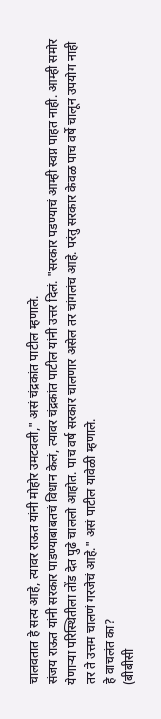चालवतात हे सत्य आहे, त्यावर राऊत यांनी मोहोर उमटवली," असं चंद्रकांत पाटील म्हणाले.
संजय राऊत यांनी सरकार पाडण्याबाबतचं विधान केलं, त्यावर चंद्रकांत पाटील यांनी उत्तर दिलं. "सरकार पडण्याचं आम्ही स्वप्न पाहत नाही. आम्ही समोर येणाऱ्या परिस्थितीला तोंड देत पुढे चाललो आहोत. पाच वर्ष सरकार चालणार असेल तर चांगलंच आहे. परंतु सरकार केवळ पाच वर्षे चालून उपयोग नाही तर ते उत्तम चालणं गरजेचं आहे." असं पाटील यावेळी म्हणाले.
हे वाचलंत का?
(बीबीसी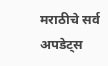मराठीचे सर्व अपडेट्स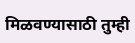मिळवण्यासाठी तुम्ही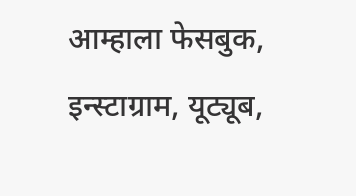आम्हाला फेसबुक, इन्स्टाग्राम, यूट्यूब,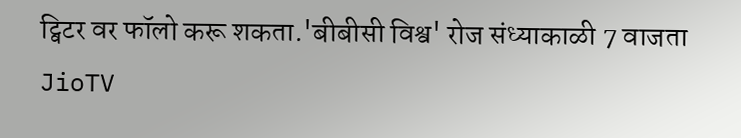ट्विटर वर फॉलो करू शकता.'बीबीसी विश्व' रोज संध्याकाळी 7 वाजता JioTV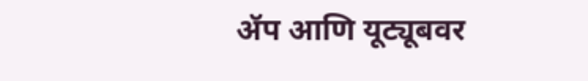ॲप आणि यूट्यूबवर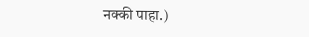नक्की पाहा.)